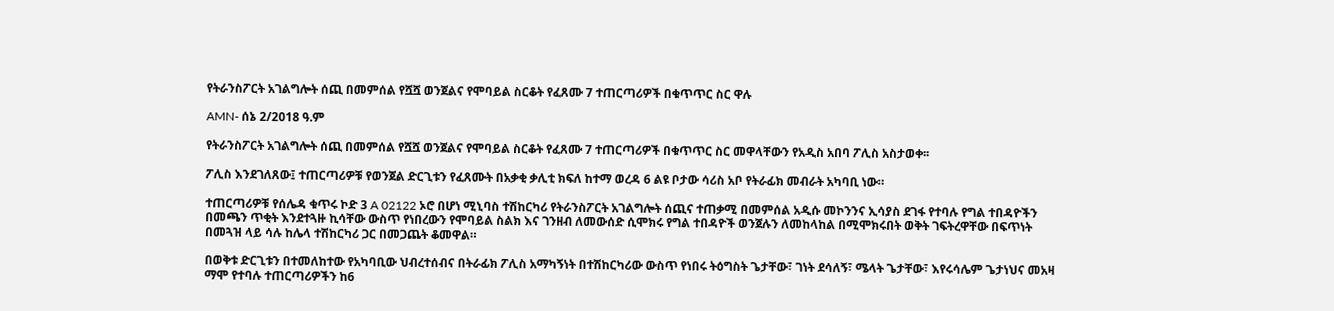የትራንስፖርት አገልግሎት ሰጪ በመምሰል የሿሿ ወንጀልና የሞባይል ስርቆት የፈጸሙ 7 ተጠርጣሪዎች በቁጥጥር ስር ዋሉ

AMN- ሰኔ 2/2018 ዓ.ም

የትራንስፖርት አገልግሎት ሰጪ በመምሰል የሿሿ ወንጀልና የሞባይል ስርቆት የፈጸሙ 7 ተጠርጣሪዎች በቁጥጥር ስር መዋላቸውን የአዲስ አበባ ፖሊስ አስታወቀ፡፡

ፖሊስ እንደገለጸው፤ ተጠርጣሪዎቹ የወንጀል ድርጊቱን የፈጸሙት በአቃቂ ቃሊቲ ክፍለ ከተማ ወረዳ 6 ልዩ ቦታው ሳሪስ አቦ የትራፊክ መብራት አካባቢ ነው።

ተጠርጣሪዎቹ የሰሌዳ ቁጥሩ ኮድ 3 A 02122 ኦሮ በሆነ ሚኒባስ ተሽከርካሪ የትራንስፖርት አገልግሎት ሰጪና ተጠቃሚ በመምሰል አዲሱ መኮንንና ኢሳያስ ደገፋ የተባሉ የግል ተበዳዮችን በመጫን ጥቂት እንደተጓዙ ኪሳቸው ውስጥ የነበረውን የሞባይል ስልክ እና ገንዘብ ለመውሰድ ሲሞክሩ የግል ተበዳዮች ወንጀሉን ለመከላከል በሚሞክሩበት ወቅት ገፍትረዋቸው በፍጥነት በመጓዝ ላይ ሳሉ ከሌላ ተሽከርካሪ ጋር በመጋጨት ቆመዋል።

በወቅቱ ድርጊቱን በተመለከተው የአካባቢው ህብረተሰብና በትራፊክ ፖሊስ አማካኝነት በተሽከርካሪው ውስጥ የነበሩ ትዕግስት ጌታቸው፣ ገነት ደሳለኝ፣ ሜላት ጌታቸው፣ እየሩሳሌም ጌታነህና መአዛ ማሞ የተባሉ ተጠርጣሪዎችን ከ6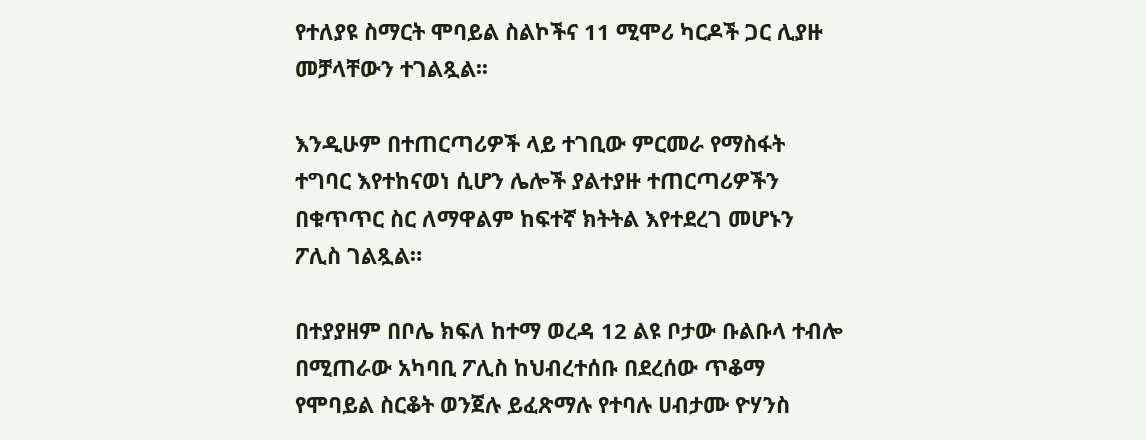የተለያዩ ስማርት ሞባይል ስልኮችና 11 ሚሞሪ ካርዶች ጋር ሊያዙ መቻላቸውን ተገልጿል፡፡

እንዲሁም በተጠርጣሪዎች ላይ ተገቢው ምርመራ የማስፋት ተግባር እየተከናወነ ሲሆን ሌሎች ያልተያዙ ተጠርጣሪዎችን በቁጥጥር ስር ለማዋልም ከፍተኛ ክትትል እየተደረገ መሆኑን ፖሊስ ገልጿል።

በተያያዘም በቦሌ ክፍለ ከተማ ወረዳ 12 ልዩ ቦታው ቡልቡላ ተብሎ በሚጠራው አካባቢ ፖሊስ ከህብረተሰቡ በደረሰው ጥቆማ የሞባይል ስርቆት ወንጀሉ ይፈጽማሉ የተባሉ ሀብታሙ ዮሃንስ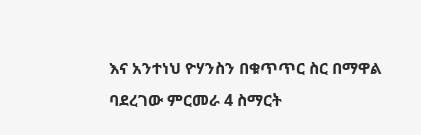እና አንተነህ ዮሃንስን በቁጥጥር ስር በማዋል ባደረገው ምርመራ 4 ስማርት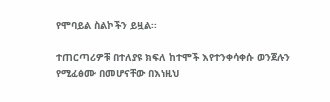የሞባይል ስልኮችን ይዟል፡፡

ተጠርጣሪዎቹ በተለያዩ ክፍለ ከተሞች እየተንቀሳቀሱ ወንጀሉን የሚፈፅሙ በመሆናቸው በእነዚህ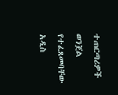ተጠርጣሪዎች ወንጀል የተፈጸመባቸው አዲስ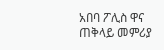አበባ ፖሊስ ዋና ጠቅላይ መምሪያ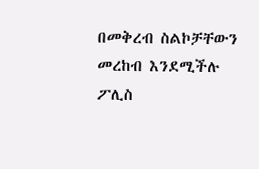በመቅረብ ስልኮቻቸውን መረከብ እንደሚችሉ ፖሊስ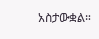አስታውቋል።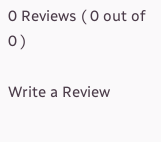0 Reviews ( 0 out of 0 )

Write a Review